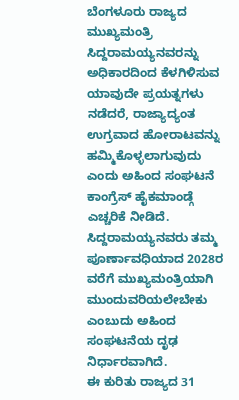ಬೆಂಗಳೂರು ರಾಜ್ಯದ ಮುಖ್ಯಮಂತ್ರಿ ಸಿದ್ದರಾಮಯ್ಯನವರನ್ನು ಅಧಿಕಾರದಿಂದ ಕೆಳಗಿಳಿಸುವ ಯಾವುದೇ ಪ್ರಯತ್ನಗಳು ನಡೆದರೆ, ರಾಜ್ಯಾದ್ಯಂತ ಉಗ್ರವಾದ ಹೋರಾಟವನ್ನು ಹಮ್ಮಿಕೊಳ್ಳಲಾಗುವುದು ಎಂದು ಅಹಿಂದ ಸಂಘಟನೆ ಕಾಂಗ್ರೆಸ್ ಹೈಕಮಾಂಡ್ಗೆ ಎಚ್ಚರಿಕೆ ನೀಡಿದೆ. ಸಿದ್ದರಾಮಯ್ಯನವರು ತಮ್ಮ ಪೂರ್ಣಾವಧಿಯಾದ 2028ರ ವರೆಗೆ ಮುಖ್ಯಮಂತ್ರಿಯಾಗಿ ಮುಂದುವರಿಯಲೇಬೇಕು ಎಂಬುದು ಅಹಿಂದ ಸಂಘಟನೆಯ ದೃಢ ನಿರ್ಧಾರವಾಗಿದೆ.
ಈ ಕುರಿತು ರಾಜ್ಯದ 31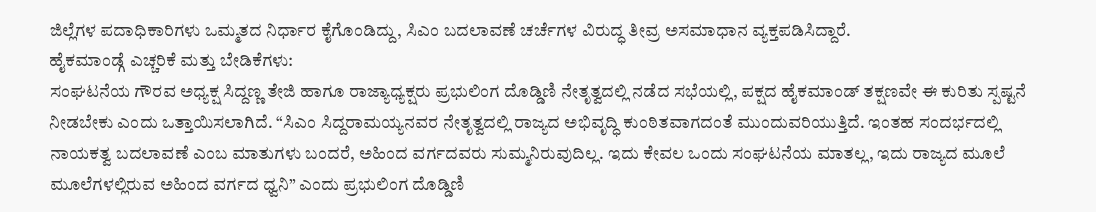ಜಿಲ್ಲೆಗಳ ಪದಾಧಿಕಾರಿಗಳು ಒಮ್ಮತದ ನಿರ್ಧಾರ ಕೈಗೊಂಡಿದ್ದು, ಸಿಎಂ ಬದಲಾವಣೆ ಚರ್ಚೆಗಳ ವಿರುದ್ಧ ತೀವ್ರ ಅಸಮಾಧಾನ ವ್ಯಕ್ತಪಡಿಸಿದ್ದಾರೆ.
ಹೈಕಮಾಂಡ್ಗೆ ಎಚ್ಚರಿಕೆ ಮತ್ತು ಬೇಡಿಕೆಗಳು:
ಸಂಘಟನೆಯ ಗೌರವ ಅಧ್ಯಕ್ಷ ಸಿದ್ದಣ್ಣ ತೇಜಿ ಹಾಗೂ ರಾಜ್ಯಾಧ್ಯಕ್ಷರು ಪ್ರಭುಲಿಂಗ ದೊಡ್ಡಿಣಿ ನೇತೃತ್ವದಲ್ಲಿ ನಡೆದ ಸಭೆಯಲ್ಲಿ, ಪಕ್ಷದ ಹೈಕಮಾಂಡ್ ತಕ್ಷಣವೇ ಈ ಕುರಿತು ಸ್ಪಷ್ಟನೆ ನೀಡಬೇಕು ಎಂದು ಒತ್ತಾಯಿಸಲಾಗಿದೆ. “ಸಿಎಂ ಸಿದ್ದರಾಮಯ್ಯನವರ ನೇತೃತ್ವದಲ್ಲಿ ರಾಜ್ಯದ ಅಭಿವೃದ್ಧಿ ಕುಂಠಿತವಾಗದಂತೆ ಮುಂದುವರಿಯುತ್ತಿದೆ. ಇಂತಹ ಸಂದರ್ಭದಲ್ಲಿ ನಾಯಕತ್ವ ಬದಲಾವಣೆ ಎಂಬ ಮಾತುಗಳು ಬಂದರೆ, ಅಹಿಂದ ವರ್ಗದವರು ಸುಮ್ಮನಿರುವುದಿಲ್ಲ. ಇದು ಕೇವಲ ಒಂದು ಸಂಘಟನೆಯ ಮಾತಲ್ಲ, ಇದು ರಾಜ್ಯದ ಮೂಲೆ ಮೂಲೆಗಳಲ್ಲಿರುವ ಅಹಿಂದ ವರ್ಗದ ಧ್ವನಿ” ಎಂದು ಪ್ರಭುಲಿಂಗ ದೊಡ್ಡಿಣಿ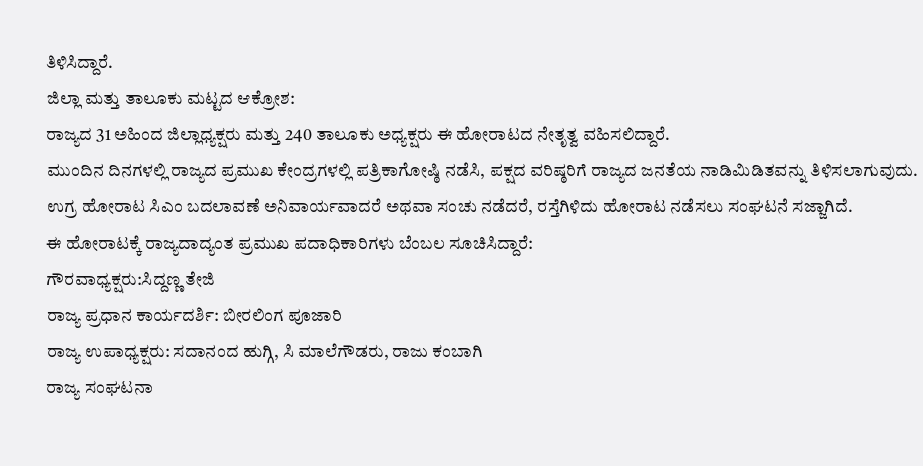ತಿಳಿಸಿದ್ದಾರೆ.
ಜಿಲ್ಲಾ ಮತ್ತು ತಾಲೂಕು ಮಟ್ಟದ ಆಕ್ರೋಶ:
ರಾಜ್ಯದ 31 ಅಹಿಂದ ಜಿಲ್ಲಾಧ್ಯಕ್ಷರು ಮತ್ತು 240 ತಾಲೂಕು ಅಧ್ಯಕ್ಷರು ಈ ಹೋರಾಟದ ನೇತೃತ್ವ ವಹಿಸಲಿದ್ದಾರೆ.
ಮುಂದಿನ ದಿನಗಳಲ್ಲಿ ರಾಜ್ಯದ ಪ್ರಮುಖ ಕೇಂದ್ರಗಳಲ್ಲಿ ಪತ್ರಿಕಾಗೋಷ್ಠಿ ನಡೆಸಿ, ಪಕ್ಷದ ವರಿಷ್ಠರಿಗೆ ರಾಜ್ಯದ ಜನತೆಯ ನಾಡಿಮಿಡಿತವನ್ನು ತಿಳಿಸಲಾಗುವುದು.
ಉಗ್ರ ಹೋರಾಟ ಸಿಎಂ ಬದಲಾವಣೆ ಅನಿವಾರ್ಯವಾದರೆ ಅಥವಾ ಸಂಚು ನಡೆದರೆ, ರಸ್ತೆಗಿಳಿದು ಹೋರಾಟ ನಡೆಸಲು ಸಂಘಟನೆ ಸಜ್ಜಾಗಿದೆ.
ಈ ಹೋರಾಟಕ್ಕೆ ರಾಜ್ಯದಾದ್ಯಂತ ಪ್ರಮುಖ ಪದಾಧಿಕಾರಿಗಳು ಬೆಂಬಲ ಸೂಚಿಸಿದ್ದಾರೆ:
ಗೌರವಾಧ್ಯಕ್ಷರು:ಸಿದ್ದಣ್ಣ ತೇಜಿ
ರಾಜ್ಯ ಪ್ರಧಾನ ಕಾರ್ಯದರ್ಶಿ: ಬೀರಲಿಂಗ ಪೂಜಾರಿ
ರಾಜ್ಯ ಉಪಾಧ್ಯಕ್ಷರು: ಸದಾನಂದ ಹುಗ್ಗಿ, ಸಿ ಮಾಲೆಗೌಡರು, ರಾಜು ಕಂಬಾಗಿ
ರಾಜ್ಯ ಸಂಘಟನಾ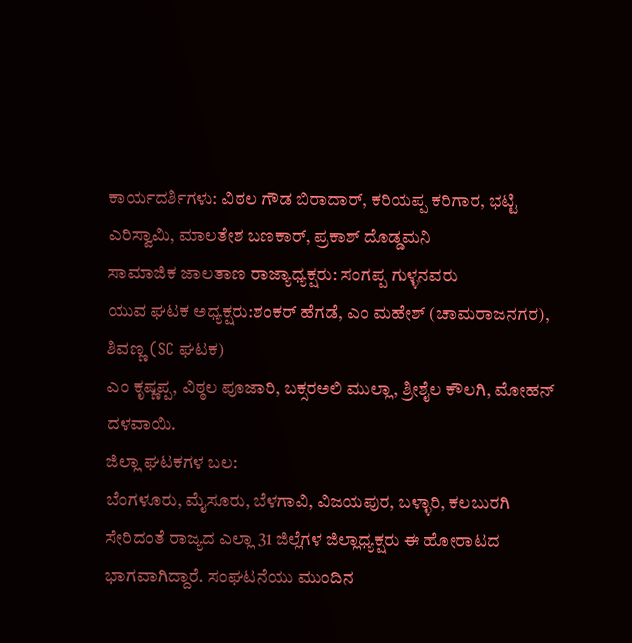ಕಾರ್ಯದರ್ಶಿಗಳು: ವಿಠಲ ಗೌಡ ಬಿರಾದಾರ್, ಕರಿಯಪ್ಪ ಕರಿಗಾರ, ಭಟ್ಟಿ ಎರಿಸ್ವಾಮಿ, ಮಾಲತೇಶ ಬಣಕಾರ್, ಪ್ರಕಾಶ್ ದೊಡ್ಡಮನಿ
ಸಾಮಾಜಿಕ ಜಾಲತಾಣ ರಾಜ್ಯಾಧ್ಯಕ್ಷರು: ಸಂಗಪ್ಪ ಗುಳ್ಳನವರು
ಯುವ ಘಟಕ ಅಧ್ಯಕ್ಷರು:ಶಂಕರ್ ಹೆಗಡೆ, ಎಂ ಮಹೇಶ್ (ಚಾಮರಾಜನಗರ), ಶಿವಣ್ಣ (SC ಘಟಕ)
ಎಂ ಕೃಷ್ಣಪ್ಪ, ವಿಠ್ಠಲ ಪೂಜಾರಿ, ಬಕ್ಸರಅಲಿ ಮುಲ್ಲಾ, ಶ್ರೀಶೈಲ ಕೌಲಗಿ, ಮೋಹನ್ ದಳವಾಯಿ.
ಜಿಲ್ಲಾ ಘಟಕಗಳ ಬಲ:
ಬೆಂಗಳೂರು, ಮೈಸೂರು, ಬೆಳಗಾವಿ, ವಿಜಯಪುರ, ಬಳ್ಳಾರಿ, ಕಲಬುರಗಿ ಸೇರಿದಂತೆ ರಾಜ್ಯದ ಎಲ್ಲಾ 31 ಜಿಲ್ಲೆಗಳ ಜಿಲ್ಲಾಧ್ಯಕ್ಷರು ಈ ಹೋರಾಟದ ಭಾಗವಾಗಿದ್ದಾರೆ. ಸಂಘಟನೆಯು ಮುಂದಿನ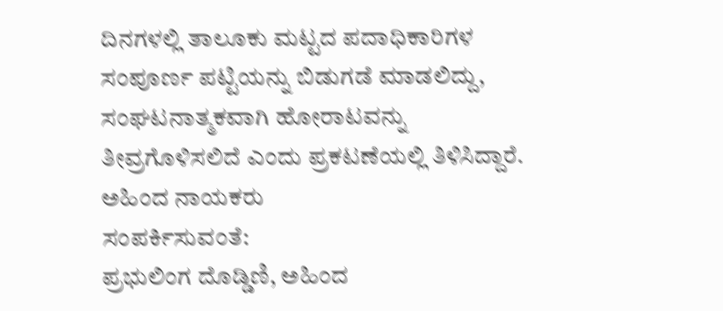ದಿನಗಳಲ್ಲಿ ತಾಲೂಕು ಮಟ್ಟದ ಪದಾಧಿಕಾರಿಗಳ ಸಂಪೂರ್ಣ ಪಟ್ಟಿಯನ್ನು ಬಿಡುಗಡೆ ಮಾಡಲಿದ್ದು, ಸಂಘಟನಾತ್ಮಕವಾಗಿ ಹೋರಾಟವನ್ನು ತೀವ್ರಗೊಳಿಸಲಿದೆ ಎಂದು ಪ್ರಕಟಣೆಯಲ್ಲಿ ತಿಳಿಸಿದ್ದಾರೆ.
ಅಹಿಂದ ನಾಯಕರು
ಸಂಪರ್ಕಿಸುವಂತೆ:
ಪ್ರಭುಲಿಂಗ ದೊಡ್ಡಿಣಿ, ಅಹಿಂದ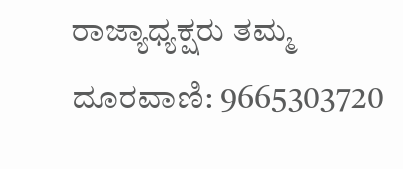ರಾಜ್ಯಾಧ್ಯಕ್ಷರು ತಮ್ಮ
ದೂರವಾಣಿ: 9665303720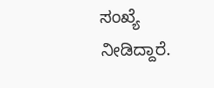ಸಂಖ್ಯೆ ನೀಡಿದ್ದಾರೆ.